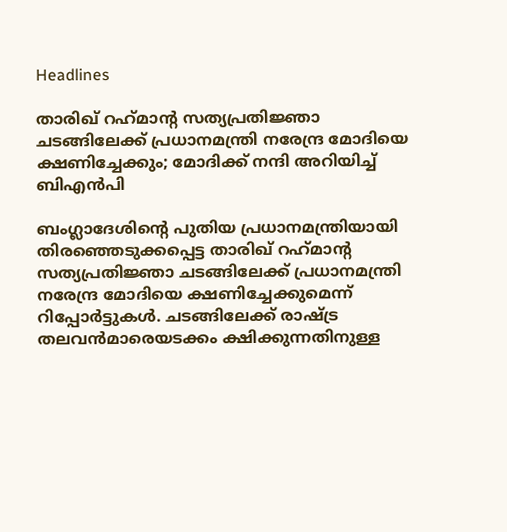Headlines

താരിഖ് റഹ്‌മാന്റ സത്യപ്രതിജ്ഞാ ചടങ്ങിലേക്ക് പ്രധാനമന്ത്രി നരേന്ദ്ര മോദിയെ ക്ഷണിച്ചേക്കും; മോദിക്ക് നന്ദി അറിയിച്ച് ബിഎന്‍പി

ബംഗ്ലാദേശിന്റെ പുതിയ പ്രധാനമന്ത്രിയായി തിരഞ്ഞെടുക്കപ്പെട്ട താരിഖ് റഹ്‌മാന്റ സത്യപ്രതിജ്ഞാ ചടങ്ങിലേക്ക് പ്രധാനമന്ത്രി നരേന്ദ്ര മോദിയെ ക്ഷണിച്ചേക്കുമെന്ന് റിപ്പോര്‍ട്ടുകള്‍. ചടങ്ങിലേക്ക് രാഷ്ട്ര തലവന്‍മാരെയടക്കം ക്ഷിക്കുന്നതിനുള്ള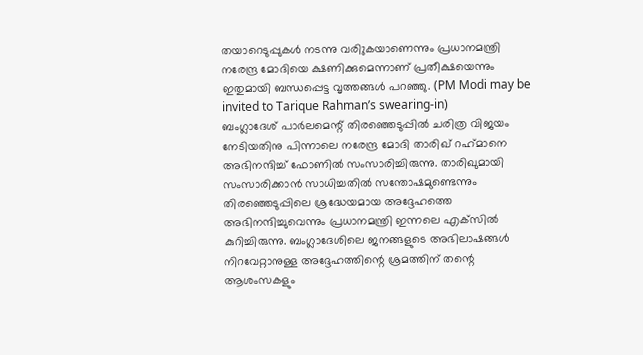തയാറെടുപ്പുകള്‍ നടന്നു വരിുകയാണെന്നും പ്രധാനമന്ത്രി നരേന്ദ്ര മോദിയെ ക്ഷണിക്കുമെന്നാണ് പ്രതീക്ഷയെന്നും ഇതുമായി ബന്ധപ്പെട്ട വൃത്തങ്ങള്‍ പറഞ്ഞു. (PM Modi may be invited to Tarique Rahman’s swearing-in)
ബംഗ്ലാദേശ് പാര്‍ലമെന്റ് തിരഞ്ഞെടുപ്പില്‍ ചരിത്ര വിജയം നേടിയതിനു പിന്നാലെ നരേന്ദ്ര മോദി താരിഖ് റഹ്‌മാനെ അഭിനന്ദിച്ച് ഫോണില്‍ സംസാരിച്ചിരുന്നു. താരിഖുമായി സംസാരിക്കാന്‍ സാധിച്ചതില്‍ സന്തോഷമുണ്ടെന്നും തിരഞ്ഞെടുപ്പിലെ ശ്രദ്ധേയമായ അദ്ദേഹത്തെ അഭിനന്ദിച്ചുവെന്നും പ്രധാനമന്ത്രി ഇന്നലെ എക്‌സില്‍ കുറിച്ചിരുന്നു. ബംഗ്ലാദേശിലെ ജനങ്ങളുടെ അഭിലാഷങ്ങള്‍ നിറവേറ്റാനുള്ള അദ്ദേഹത്തിന്റെ ശ്രമത്തിന് തന്റെ ആശംസകളും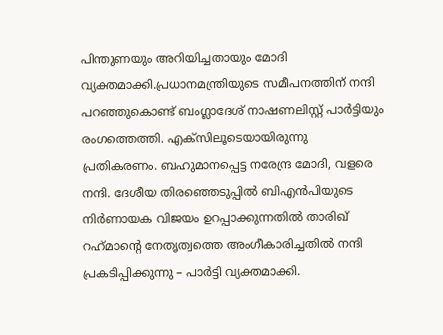പിന്തുണയും അറിയിച്ചതായും മോദി വ്യക്തമാക്കി.പ്രധാനമന്ത്രിയുടെ സമീപനത്തിന് നന്ദി പറഞ്ഞുകൊണ്ട് ബംഗ്ലാദേശ് നാഷണലിസ്റ്റ് പാര്‍ട്ടിയും രംഗത്തെത്തി. എക്‌സിലൂടെയായിരുന്നു പ്രതികരണം. ബഹുമാനപ്പെട്ട നരേന്ദ്ര മോദി, വളരെ നന്ദി. ദേശീയ തിരഞ്ഞെടുപ്പില്‍ ബിഎന്‍പിയുടെ നിര്‍ണായക വിജയം ഉറപ്പാക്കുന്നതില്‍ താരിഖ് റഹ്‌മാന്റെ നേതൃത്വത്തെ അംഗീകാരിച്ചതില്‍ നന്ദി പ്രകടിപ്പിക്കുന്നു – പാര്‍ട്ടി വ്യക്തമാക്കി.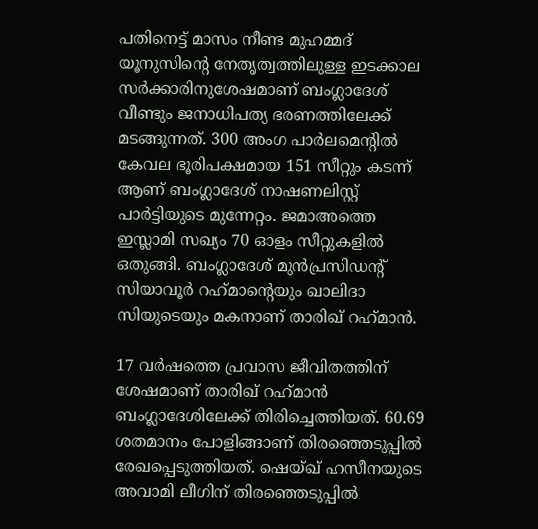പതിനെട്ട് മാസം നീണ്ട മുഹമ്മദ് യൂനുസിന്റെ നേതൃത്വത്തിലുള്ള ഇടക്കാല സര്‍ക്കാരിനുശേഷമാണ് ബംഗ്ലാദേശ് വീണ്ടും ജനാധിപത്യ ഭരണത്തിലേക്ക് മടങ്ങുന്നത്. 300 അംഗ പാര്‍ലമെന്റില്‍ കേവല ഭൂരിപക്ഷമായ 151 സീറ്റും കടന്ന് ആണ് ബംഗ്ലാദേശ് നാഷണലിസ്റ്റ് പാര്‍ട്ടിയുടെ മുന്നേറ്റം. ജമാഅത്തെ ഇസ്ലാമി സഖ്യം 70 ഓളം സീറ്റുകളില്‍ ഒതുങ്ങി. ബംഗ്ലാദേശ് മുന്‍പ്രസിഡന്റ് സിയാവൂര്‍ റഹ്‌മാന്റെയും ഖാലിദാ സിയുടെയും മകനാണ് താരിഖ് റഹ്‌മാന്‍.

17 വര്‍ഷത്തെ പ്രവാസ ജീവിതത്തിന് ശേഷമാണ് താരിഖ് റഹ്‌മാന്‍ ബംഗ്ലാദേശിലേക്ക് തിരിച്ചെത്തിയത്. 60.69 ശതമാനം പോളിങ്ങാണ് തിരഞ്ഞെടുപ്പില്‍ രേഖപ്പെടുത്തിയത്. ഷെയ്ഖ് ഹസീനയുടെ അവാമി ലീഗിന് തിരഞ്ഞെടുപ്പില്‍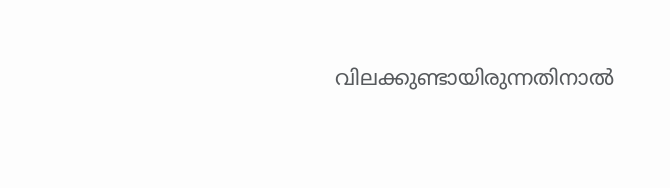വിലക്കുണ്ടായിരുന്നതിനാല്‍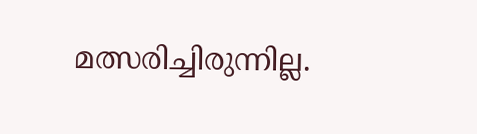മത്സരിച്ചിരുന്നില്ല.